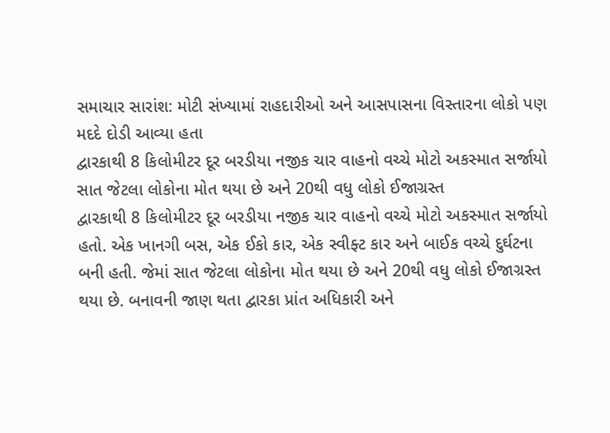સમાચાર સારાંશ: મોટી સંખ્યામાં રાહદારીઓ અને આસપાસના વિસ્તારના લોકો પણ મદદે દોડી આવ્યા હતા
દ્વારકાથી 8 કિલોમીટર દૂર બરડીયા નજીક ચાર વાહનો વચ્ચે મોટો અકસ્માત સર્જાયો
સાત જેટલા લોકોના મોત થયા છે અને 20થી વધુ લોકો ઈજાગ્રસ્ત
દ્વારકાથી 8 કિલોમીટર દૂર બરડીયા નજીક ચાર વાહનો વચ્ચે મોટો અકસ્માત સર્જાયો હતો. એક ખાનગી બસ, એક ઈકો કાર, એક સ્વીફ્ટ કાર અને બાઈક વચ્ચે દુર્ઘટના બની હતી. જેમાં સાત જેટલા લોકોના મોત થયા છે અને 20થી વધુ લોકો ઈજાગ્રસ્ત થયા છે. બનાવની જાણ થતા દ્વારકા પ્રાંત અધિકારી અને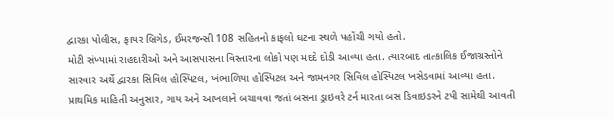દ્વારકા પોલીસ, ફાયર બ્રિગેડ, ઈમરજન્સી 108 સહિતનો કાફલો ઘટના સ્થળે પહોંચી ગયો હતો.
મોટી સંખ્યામાં રાહદારીઓ અને આસપાસના વિસ્તારના લોકો પણ મદદે દોડી આવ્યા હતા. ત્યારબાદ તાત્કાલિક ઈજાગ્રસ્તોને સારવાર અર્થે દ્વારકા સિવિલ હોસ્પિટલ, ખંભાળિયા હોસ્પિટલ અને જામનગર સિવિલ હોસ્પિટલ ખસેડવામાં આવ્યા હતા.
પ્રાથમિક માહિતી અનુસાર, ગાય અને આખલાને બચાવવા જતાં બસના ડ્રાઇવરે ટર્ન મારતા બસ ડિવાઇડરને ટપી સામેથી આવતી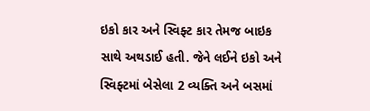ઇકો કાર અને સ્વિફ્ટ કાર તેમજ બાઇક સાથે અથડાઈ હતી. જેને લઈને ઇકો અને સ્વિફ્ટમાં બેસેલા 2 વ્યક્તિ અને બસમાં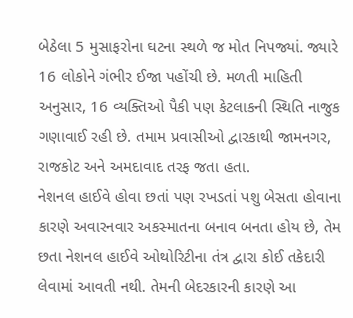બેઠેલા 5 મુસાફરોના ઘટના સ્થળે જ મોત નિપજ્યાં. જ્યારે 16 લોકોને ગંભીર ઈજા પહોંચી છે. મળતી માહિતી અનુસાર, 16 વ્યક્તિઓ પૈકી પણ કેટલાકની સ્થિતિ નાજુક ગણાવાઈ રહી છે. તમામ પ્રવાસીઓ દ્વારકાથી જામનગર, રાજકોટ અને અમદાવાદ તરફ જતા હતા.
નેશનલ હાઈવે હોવા છતાં પણ રખડતાં પશુ બેસતા હોવાના કારણે અવારનવાર અકસ્માતના બનાવ બનતા હોય છે, તેમ છતા નેશનલ હાઈવે ઓથોરિટીના તંત્ર દ્વારા કોઈ તકેદારી લેવામાં આવતી નથી. તેમની બેદરકારની કારણે આ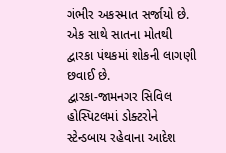ગંભીર અકસ્માત સર્જાયો છે. એક સાથે સાતના મોતથી દ્વારકા પંથકમાં શોકની લાગણી છવાઈ છે.
દ્વારકા-જામનગર સિવિલ હોસ્પિટલમાં ડોક્ટરોને સ્ટેન્ડબાય રહેવાના આદેશ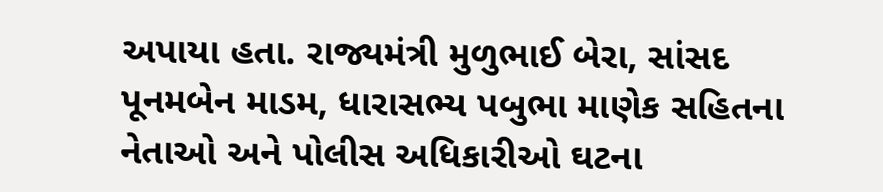અપાયા હતા. રાજ્યમંત્રી મુળુભાઈ બેરા, સાંસદ પૂનમબેન માડમ, ધારાસભ્ય પબુભા માણેક સહિતના નેતાઓ અને પોલીસ અધિકારીઓ ઘટના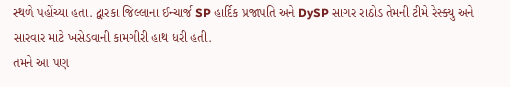સ્થળે પહોંચ્યા હતા. દ્વારકા જિલ્લાના ઈન્ચાર્જ SP હાર્દિક પ્રજાપતિ અને DySP સાગર રાઠોડ તેમની ટીમે રેસ્ક્યુ અને સારવાર માટે ખસેડવાની કામગીરી હાથ ધરી હતી.
તમને આ પણ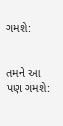ગમશે:


તમને આ પણ ગમશે: